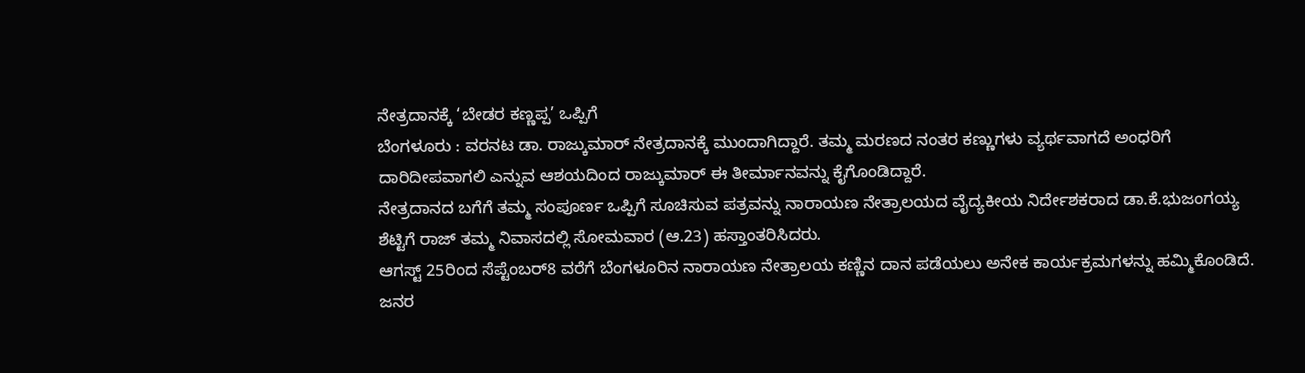ನೇತ್ರದಾನಕ್ಕೆ ‘ಬೇಡರ ಕಣ್ಣಪ್ಪ’ ಒಪ್ಪಿಗೆ
ಬೆಂಗಳೂರು : ವರನಟ ಡಾ. ರಾಜ್ಕುಮಾರ್ ನೇತ್ರದಾನಕ್ಕೆ ಮುಂದಾಗಿದ್ದಾರೆ. ತಮ್ಮ ಮರಣದ ನಂತರ ಕಣ್ಣುಗಳು ವ್ಯರ್ಥವಾಗದೆ ಅಂಧರಿಗೆ ದಾರಿದೀಪವಾಗಲಿ ಎನ್ನುವ ಆಶಯದಿಂದ ರಾಜ್ಕುಮಾರ್ ಈ ತೀರ್ಮಾನವನ್ನು ಕೈಗೊಂಡಿದ್ದಾರೆ.
ನೇತ್ರದಾನದ ಬಗೆಗೆ ತಮ್ಮ ಸಂಪೂರ್ಣ ಒಪ್ಪಿಗೆ ಸೂಚಿಸುವ ಪತ್ರವನ್ನು ನಾರಾಯಣ ನೇತ್ರಾಲಯದ ವೈದ್ಯಕೀಯ ನಿರ್ದೇಶಕರಾದ ಡಾ.ಕೆ.ಭುಜಂಗಯ್ಯ ಶೆಟ್ಟಿಗೆ ರಾಜ್ ತಮ್ಮ ನಿವಾಸದಲ್ಲಿ ಸೋಮವಾರ (ಆ.23) ಹಸ್ತಾಂತರಿಸಿದರು.
ಆಗಸ್ಟ್ 25ರಿಂದ ಸೆಪ್ಟೆಂಬರ್8 ವರೆಗೆ ಬೆಂಗಳೂರಿನ ನಾರಾಯಣ ನೇತ್ರಾಲಯ ಕಣ್ಣಿನ ದಾನ ಪಡೆಯಲು ಅನೇಕ ಕಾರ್ಯಕ್ರಮಗಳನ್ನು ಹಮ್ಮಿಕೊಂಡಿದೆ. ಜನರ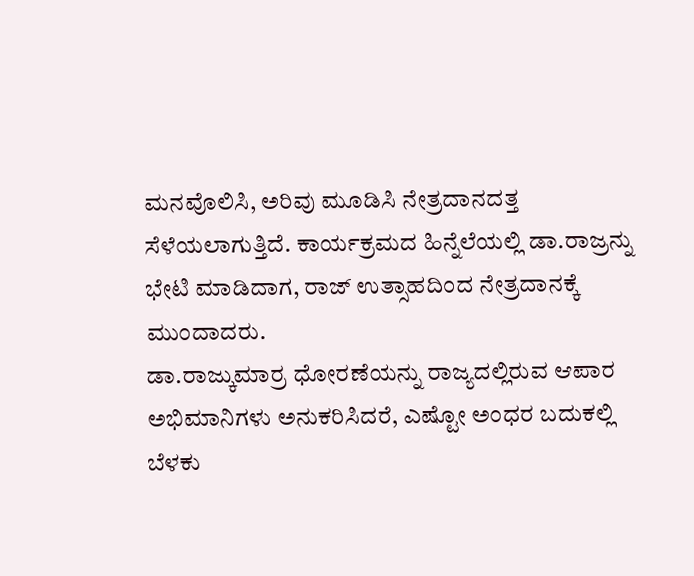ಮನವೊಲಿಸಿ, ಅರಿವು ಮೂಡಿಸಿ ನೇತ್ರದಾನದತ್ತ ಸೆಳೆಯಲಾಗುತ್ತಿದೆ. ಕಾರ್ಯಕ್ರಮದ ಹಿನ್ನೆಲೆಯಲ್ಲಿ ಡಾ.ರಾಜ್ರನ್ನು ಭೇಟಿ ಮಾಡಿದಾಗ, ರಾಜ್ ಉತ್ಸಾಹದಿಂದ ನೇತ್ರದಾನಕ್ಕೆ ಮುಂದಾದರು.
ಡಾ.ರಾಜ್ಕುಮಾರ್ರ ಧೋರಣೆಯನ್ನು ರಾಜ್ಯದಲ್ಲಿರುವ ಆಪಾರ ಅಭಿಮಾನಿಗಳು ಅನುಕರಿಸಿದರೆ, ಎಷ್ಟೋ ಅಂಧರ ಬದುಕಲ್ಲಿ ಬೆಳಕು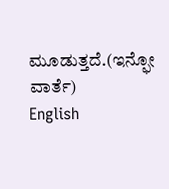ಮೂಡುತ್ತದೆ.(ಇನ್ಫೋ ವಾರ್ತೆ)
English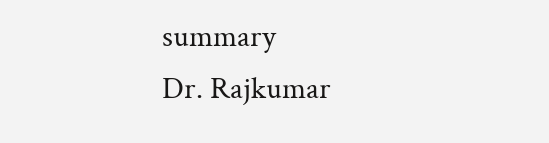summary
Dr. Rajkumar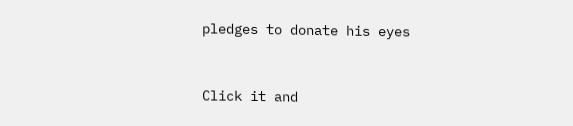pledges to donate his eyes


Click it and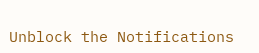Unblock the Notifications